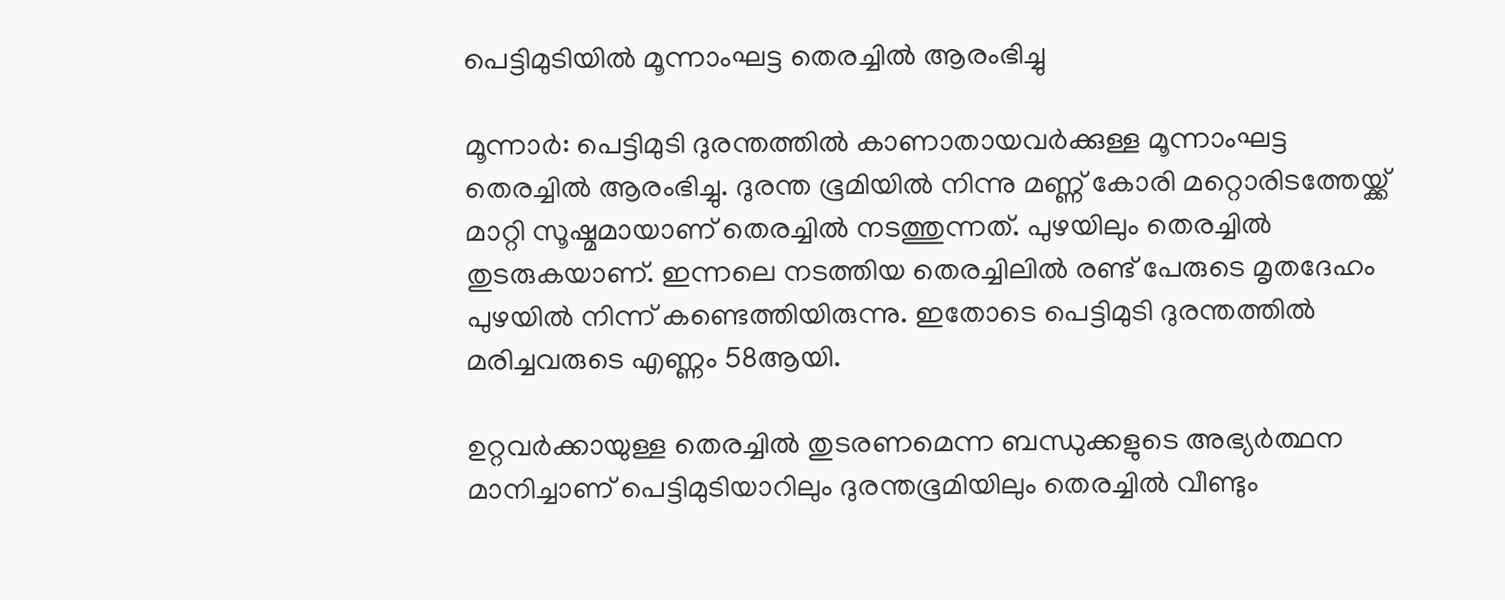പെട്ടിമുടിയില്‍ മൂന്നാംഘട്ട തെരച്ചില്‍ ആരംഭിച്ചു

മൂന്നാര്‍: പെട്ടിമുടി ദുരന്തത്തില്‍ കാണാതായവര്‍ക്കുള്ള മൂന്നാംഘട്ട തെരച്ചില്‍ ആരംഭിച്ചു. ദുരന്ത ഭൂമിയില്‍ നിന്നു മണ്ണ് കോരി മറ്റൊരിടത്തേയ്ക്ക് മാറ്റി സൂഷ്മമായാണ് തെരച്ചില്‍ നടത്തുന്നത്. പുഴയിലും തെരച്ചില്‍ തുടരുകയാണ്. ഇന്നലെ നടത്തിയ തെരച്ചിലില്‍ രണ്ട് പേരുടെ മൃതദേഹം പുഴയില്‍ നിന്ന് കണ്ടെത്തിയിരുന്നു. ഇതോടെ പെട്ടിമുടി ദുരന്തത്തില്‍ മരിച്ചവരുടെ എണ്ണം 58ആയി.

ഉറ്റവര്‍ക്കായുള്ള തെരച്ചില്‍ തുടരണമെന്ന ബന്ധുക്കളുടെ അഭ്യര്‍ത്ഥന മാനിച്ചാണ് പെട്ടിമുടിയാറിലും ദുരന്തഭൂമിയിലും തെരച്ചില്‍ വീണ്ടും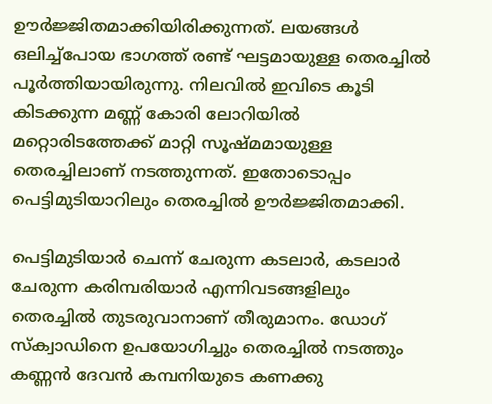ഊര്‍ജ്ജിതമാക്കിയിരിക്കുന്നത്. ലയങ്ങള്‍ ഒലിച്ച്‌പോയ ഭാഗത്ത് രണ്ട് ഘട്ടമായുള്ള തെരച്ചില്‍ പൂര്‍ത്തിയായിരുന്നു. നിലവില്‍ ഇവിടെ കൂടി കിടക്കുന്ന മണ്ണ് കോരി ലോറിയില്‍ മറ്റൊരിടത്തേക്ക് മാറ്റി സൂഷ്മമായുള്ള തെരച്ചിലാണ് നടത്തുന്നത്. ഇതോടൊപ്പം പെട്ടിമുടിയാറിലും തെരച്ചില്‍ ഊര്‍ജ്ജിതമാക്കി.

പെട്ടിമുടിയാര്‍ ചെന്ന് ചേരുന്ന കടലാര്‍, കടലാര്‍ ചേരുന്ന കരിമ്പരിയാര്‍ എന്നിവടങ്ങളിലും തെരച്ചില്‍ തുടരുവാനാണ് തീരുമാനം. ഡോഗ് സ്‌ക്വാഡിനെ ഉപയോഗിച്ചും തെരച്ചില്‍ നടത്തും കണ്ണന്‍ ദേവന്‍ കമ്പനിയുടെ കണക്കു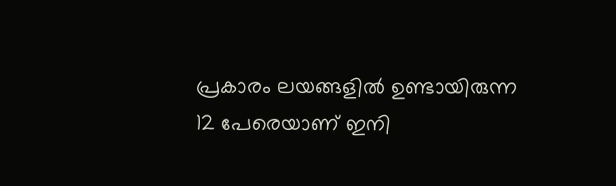പ്രകാരം ലയങ്ങളില്‍ ഉണ്ടായിരുന്ന 12 പേരെയാണ് ഇനി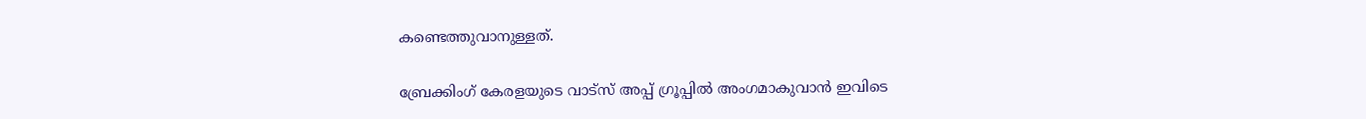കണ്ടെത്തുവാനുള്ളത്.

ബ്രേക്കിംഗ് കേരളയുടെ വാട്സ് അപ്പ് ഗ്രൂപ്പിൽ അംഗമാകുവാൻ ഇവിടെ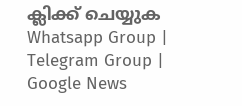ക്ലിക്ക് ചെയ്യുക Whatsapp Group | Telegram Group | Google News